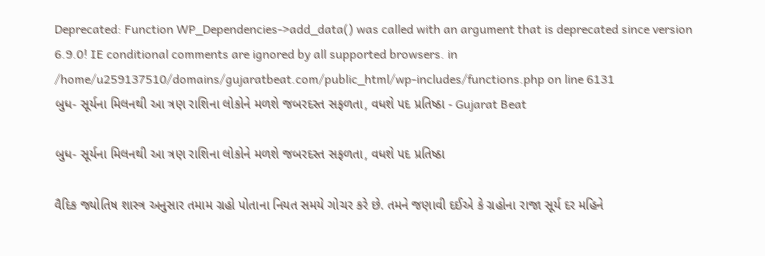Deprecated: Function WP_Dependencies->add_data() was called with an argument that is deprecated since version 6.9.0! IE conditional comments are ignored by all supported browsers. in /home/u259137510/domains/gujaratbeat.com/public_html/wp-includes/functions.php on line 6131
બુધ- સૂર્યના મિલનથી આ ત્રણ રાશિના લોકોને મળશે જબરદસ્ત સફળતા, વધશે પદ પ્રતિષ્ઠા - Gujarat Beat

બુધ- સૂર્યના મિલનથી આ ત્રણ રાશિના લોકોને મળશે જબરદસ્ત સફળતા, વધશે પદ પ્રતિષ્ઠા

વૈદિક જ્યોતિષ શાસ્ત્ર અનુસાર તમામ ગ્રહો પોતાના નિયત સમયે ગોચર કરે છે. તમને જણાવી દઈએ કે ગ્રહોના રાજા સૂર્ય દર મહિને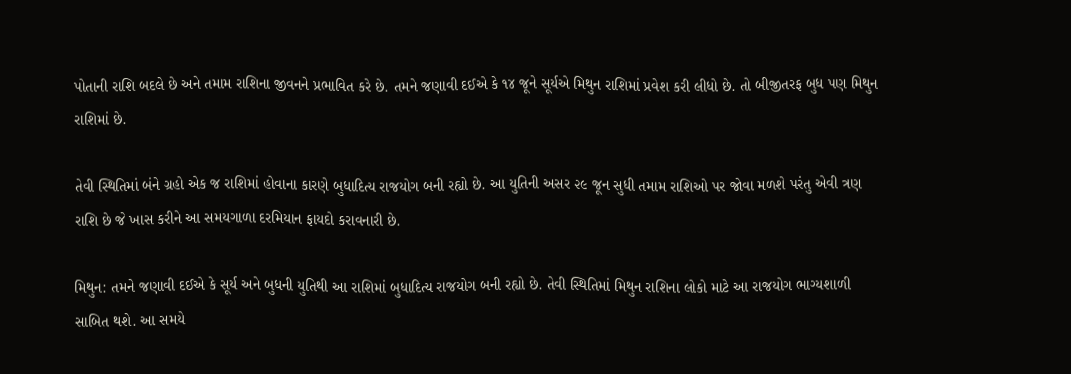પોતાની રાશિ બદલે છે અને તમામ રાશિના જીવનને પ્રભાવિત કરે છે. તમને જણાવી દઈએ કે ૧૪ જૂને સૂર્યએ મિથુન રાશિમાં પ્રવેશ કરી લીધો છે. તો બીજીતરફ બુધ પણ મિથુન રાશિમાં છે.

તેવી સ્થિતિમાં બંને ગ્રહો એક જ રાશિમાં હોવાના કારણે બુધાદિત્ય રાજયોગ બની રહ્યો છે. આ યુતિની અસર ૨૯ જૂન સુધી તમામ રાશિઓ પર જોવા મળશે પરંતુ એવી ત્રણ રાશિ છે જે ખાસ કરીને આ સમયગાળા દરમિયાન ફાયદો કરાવનારી છે.

મિથુન: તમને જણાવી દઈએ કે સૂર્ય અને બુધની યુતિથી આ રાશિમાં બુધાદિત્ય રાજયોગ બની રહ્યો છે. તેવી સ્થિતિમાં મિથુન રાશિના લોકો માટે આ રાજયોગ ભાગ્યશાળી સાબિત થશે. આ સમયે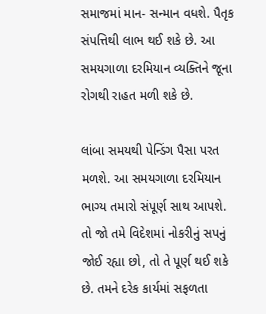સમાજમાં માન- સન્માન વધશે. પૈતૃક સંપત્તિથી લાભ થઈ શકે છે. આ સમયગાળા દરમિયાન વ્યક્તિને જૂના રોગથી રાહત મળી શકે છે.

લાંબા સમયથી પેન્ડિંગ પૈસા પરત મળશે. આ સમયગાળા દરમિયાન ભાગ્ય તમારો સંપૂર્ણ સાથ આપશે. તો જો તમે વિદેશમાં નોકરીનું સપનું જોઈ રહ્યા છો, તો તે પૂર્ણ થઈ શકે છે. તમને દરેક કાર્યમાં સફળતા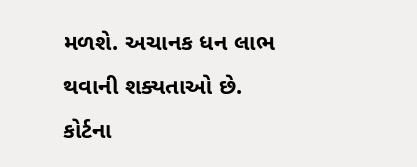મળશે. અચાનક ધન લાભ થવાની શક્યતાઓ છે. કોર્ટના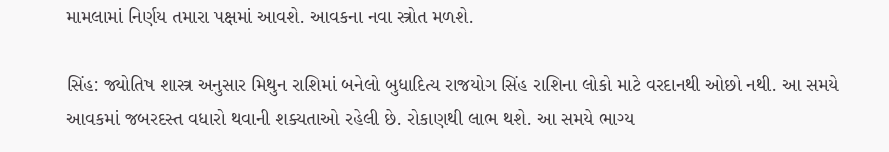મામલામાં નિર્ણય તમારા પક્ષમાં આવશે. આવકના નવા સ્ત્રોત મળશે.

સિંહ: જ્યોતિષ શાસ્ત્ર અનુસાર મિથુન રાશિમાં બનેલો બુધાદિત્ય રાજયોગ સિંહ રાશિના લોકો માટે વરદાનથી ઓછો નથી. આ સમયે આવકમાં જબરદસ્ત વધારો થવાની શક્યતાઓ રહેલી છે. રોકાણથી લાભ થશે. આ સમયે ભાગ્ય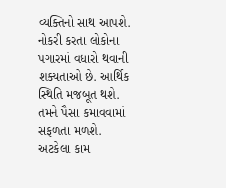વ્યક્તિનો સાથ આપશે. નોકરી કરતા લોકોના પગારમાં વધારો થવાની શક્યતાઓ છે. આર્થિક સ્થિતિ મજબૂત થશે. તમને પૈસા કમાવવામાં સફળતા મળશે. અટકેલા કામ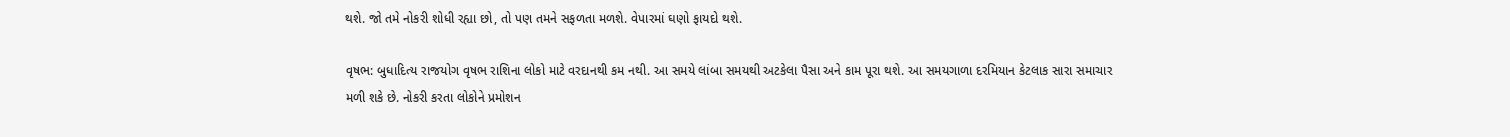થશે. જો તમે નોકરી શોધી રહ્યા છો, તો પણ તમને સફળતા મળશે. વેપારમાં ઘણો ફાયદો થશે.

વૃષભ: બુધાદિત્ય રાજયોગ વૃષભ રાશિના લોકો માટે વરદાનથી કમ નથી. આ સમયે લાંબા સમયથી અટકેલા પૈસા અને કામ પૂરા થશે. આ સમયગાળા દરમિયાન કેટલાક સારા સમાચાર મળી શકે છે. નોકરી કરતા લોકોને પ્રમોશન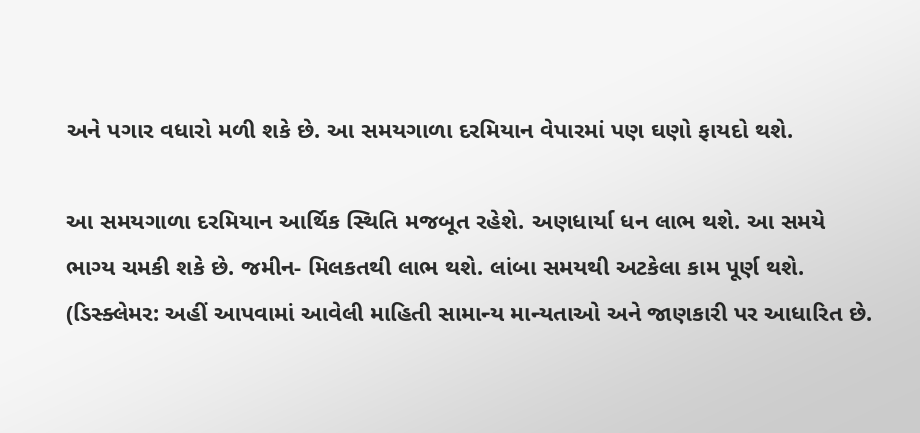અને પગાર વધારો મળી શકે છે. આ સમયગાળા દરમિયાન વેપારમાં પણ ઘણો ફાયદો થશે.

આ સમયગાળા દરમિયાન આર્થિક સ્થિતિ મજબૂત રહેશે. અણધાર્યા ધન લાભ થશે. આ સમયે ભાગ્ય ચમકી શકે છે. જમીન- મિલકતથી લાભ થશે. લાંબા સમયથી અટકેલા કામ પૂર્ણ થશે. (ડિસ્ક્લેમર: અહીં આપવામાં આવેલી માહિતી સામાન્ય માન્યતાઓ અને જાણકારી પર આધારિત છે.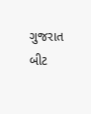ગુજરાત બીટ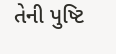તેની પુષ્ટિ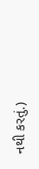નથી કરતું.)